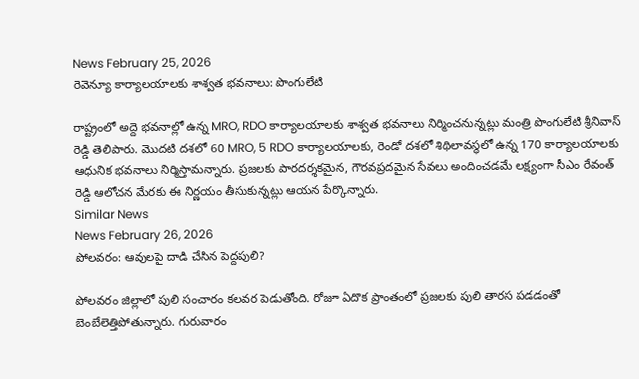News February 25, 2026
రెవెన్యూ కార్యాలయాలకు శాశ్వత భవనాలు: పొంగులేటి

రాష్ట్రంలో అద్దె భవనాల్లో ఉన్న MRO, RDO కార్యాలయాలకు శాశ్వత భవనాలు నిర్మించనున్నట్లు మంత్రి పొంగులేటి శ్రీనివాస్ రెడ్డి తెలిపారు. మొదటి దశలో 60 MRO, 5 RDO కార్యాలయాలకు, రెండో దశలో శిథిలావస్థలో ఉన్న 170 కార్యాలయాలకు ఆధునిక భవనాలు నిర్మిస్తామన్నారు. ప్రజలకు పారదర్శకమైన, గౌరవప్రదమైన సేవలు అందించడమే లక్ష్యంగా సీఎం రేవంత్ రెడ్డి ఆలోచన మేరకు ఈ నిర్ణయం తీసుకున్నట్లు ఆయన పేర్కొన్నారు.
Similar News
News February 26, 2026
పోలవరం: ఆవులపై దాడి చేసిన పెద్దపులి?

పోలవరం జిల్లాలో పులి సంచారం కలవర పెడుతోంది. రోజూ ఏదొక ప్రాంతంలో ప్రజలకు పులి తారస పడడంతో బెంబేలెత్తిపోతున్నారు. గురువారం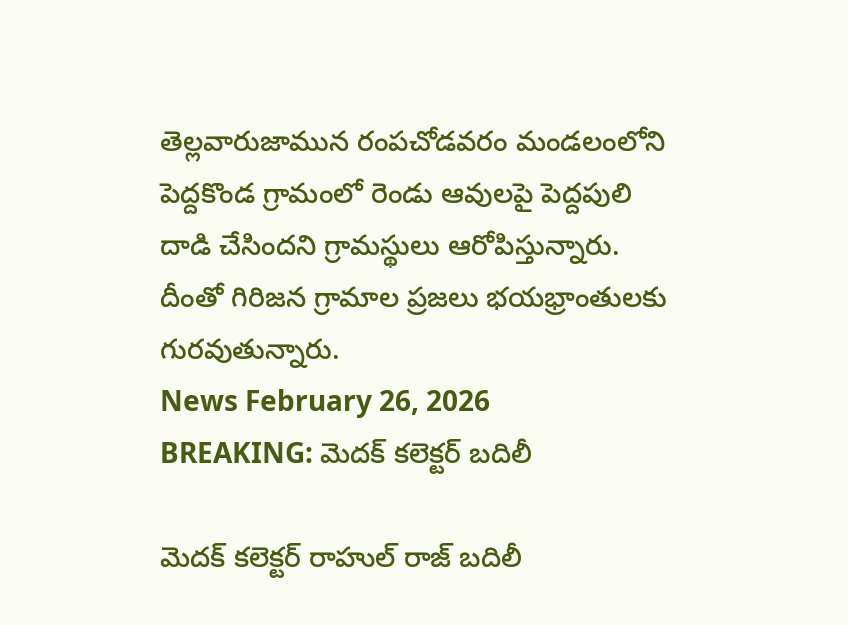తెల్లవారుజామున రంపచోడవరం మండలంలోని పెద్దకొండ గ్రామంలో రెండు ఆవులపై పెద్దపులి దాడి చేసిందని గ్రామస్థులు ఆరోపిస్తున్నారు. దీంతో గిరిజన గ్రామాల ప్రజలు భయభ్రాంతులకు గురవుతున్నారు.
News February 26, 2026
BREAKING: మెదక్ కలెక్టర్ బదిలీ

మెదక్ కలెక్టర్ రాహుల్ రాజ్ బదిలీ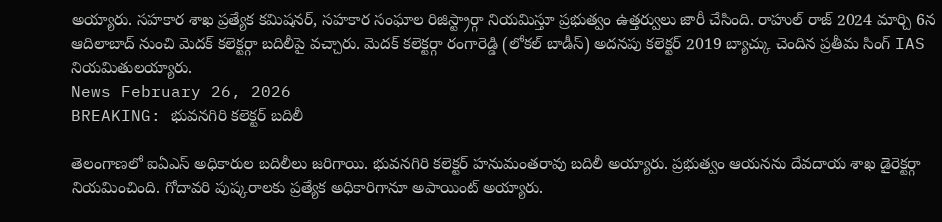అయ్యారు. సహకార శాఖ ప్రత్యేక కమిషనర్, సహకార సంఘాల రిజిస్ట్రార్గా నియమిస్తూ ప్రభుత్వం ఉత్తర్వులు జారీ చేసింది. రాహుల్ రాజ్ 2024 మార్చి 6న ఆదిలాబాద్ నుంచి మెదక్ కలెక్టర్గా బదిలీపై వచ్చారు. మెదక్ కలెక్టర్గా రంగారెడ్డి (లోకల్ బాడీస్) అదనపు కలెక్టర్ 2019 బ్యాచ్కు చెందిన ప్రతీమ సింగ్ IAS నియమితులయ్యారు.
News February 26, 2026
BREAKING: భువనగిరి కలెక్టర్ బదిలీ

తెలంగాణలో ఐఏఎస్ అధికారుల బదిలీలు జరిగాయి. భువనగిరి కలెక్టర్ హనుమంతరావు బదిలీ అయ్యారు. ప్రభుత్వం ఆయనను దేవదాయ శాఖ డైరెక్టర్గా నియమించింది. గోదావరి పుష్కరాలకు ప్రత్యేక అధికారిగానూ అపాయింట్ అయ్యారు.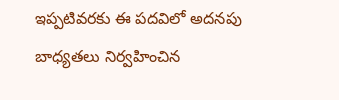ఇప్పటివరకు ఈ పదవిలో అదనపు బాధ్యతలు నిర్వహించిన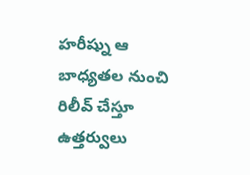హరీష్ను ఆ బాధ్యతల నుంచి రిలీవ్ చేస్తూ ఉత్తర్వులు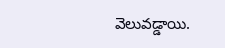వెలువడ్డాయి.